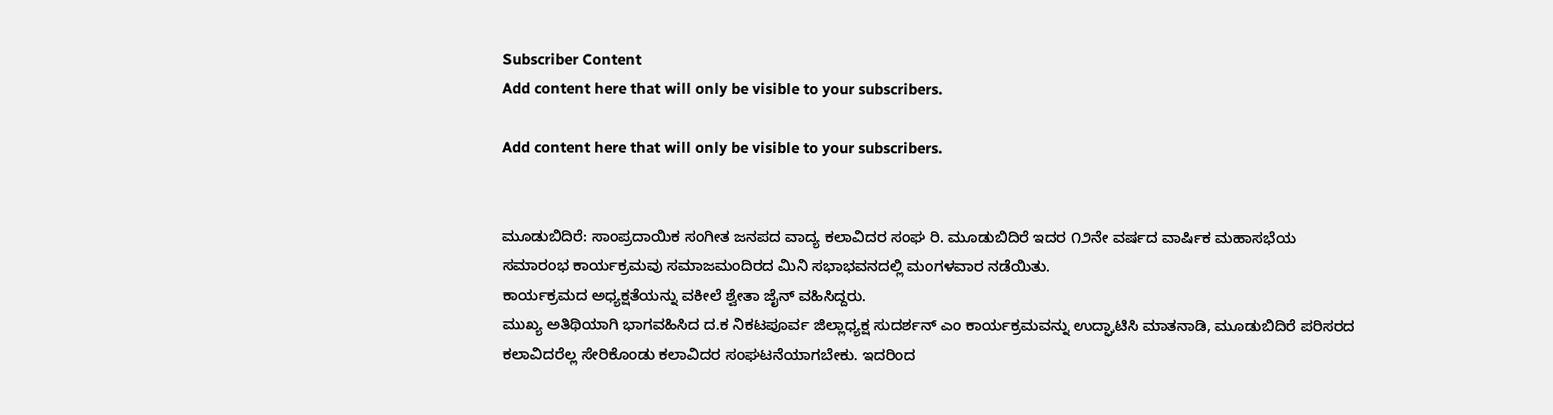Subscriber Content
Add content here that will only be visible to your subscribers.

Add content here that will only be visible to your subscribers.


ಮೂಡುಬಿದಿರೆ: ಸಾಂಪ್ರದಾಯಿಕ ಸಂಗೀತ ಜನಪದ ವಾದ್ಯ ಕಲಾವಿದರ ಸಂಘ ರಿ. ಮೂಡುಬಿದಿರೆ ಇದರ ೧೨ನೇ ವರ್ಷದ ವಾರ್ಷಿಕ ಮಹಾಸಭೆಯ ಸಮಾರಂಭ ಕಾರ್ಯಕ್ರಮವು ಸಮಾಜಮಂದಿರದ ಮಿನಿ ಸಭಾಭವನದಲ್ಲಿ ಮಂಗಳವಾರ ನಡೆಯಿತು.
ಕಾರ್ಯಕ್ರಮದ ಅಧ್ಯಕ್ಷತೆಯನ್ನು ವಕೀಲೆ ಶ್ವೇತಾ ಜೈನ್ ವಹಿಸಿದ್ದರು.
ಮುಖ್ಯ ಅತಿಥಿಯಾಗಿ ಭಾಗವಹಿಸಿದ ದ.ಕ ನಿಕಟಪೂರ್ವ ಜಿಲ್ಲಾಧ್ಯಕ್ಷ ಸುದರ್ಶನ್ ಎಂ ಕಾರ್ಯಕ್ರಮವನ್ನು ಉದ್ಘಾಟಿಸಿ ಮಾತನಾಡಿ, ಮೂಡುಬಿದಿರೆ ಪರಿಸರದ ಕಲಾವಿದರೆಲ್ಲ ಸೇರಿಕೊಂಡು ಕಲಾವಿದರ ಸಂಘಟನೆಯಾಗಬೇಕು. ಇದರಿಂದ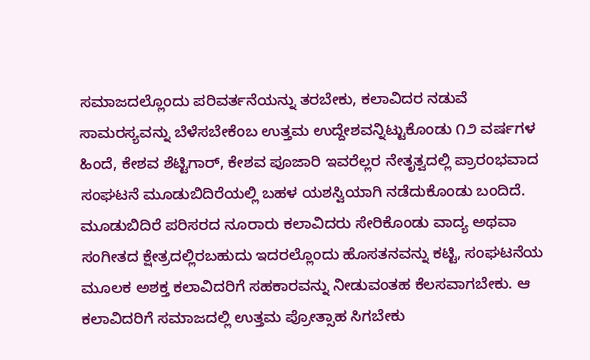ಸಮಾಜದಲ್ಲೊಂದು ಪರಿವರ್ತನೆಯನ್ನು ತರಬೇಕು, ಕಲಾವಿದರ ನಡುವೆ ಸಾಮರಸ್ಯವನ್ನು ಬೆಳೆಸಬೇಕೆಂಬ ಉತ್ತಮ ಉದ್ದೇಶವನ್ನಿಟ್ಟುಕೊಂಡು ೧೨ ವರ್ಷಗಳ ಹಿಂದೆ, ಕೇಶವ ಶೆಟ್ಟಿಗಾರ್, ಕೇಶವ ಪೂಜಾರಿ ಇವರೆಲ್ಲರ ನೇತೃತ್ವದಲ್ಲಿ ಪ್ರಾರಂಭವಾದ ಸಂಘಟನೆ ಮೂಡುಬಿದಿರೆಯಲ್ಲಿ ಬಹಳ ಯಶಸ್ವಿಯಾಗಿ ನಡೆದುಕೊಂಡು ಬಂದಿದೆ. ಮೂಡುಬಿದಿರೆ ಪರಿಸರದ ನೂರಾರು ಕಲಾವಿದರು ಸೇರಿಕೊಂಡು ವಾದ್ಯ ಅಥವಾ ಸಂಗೀತದ ಕ್ಷೇತ್ರದಲ್ಲಿರಬಹುದು ಇದರಲ್ಲೊಂದು ಹೊಸತನವನ್ನು ಕಟ್ಟಿ, ಸಂಘಟನೆಯ ಮೂಲಕ ಅಶಕ್ತ ಕಲಾವಿದರಿಗೆ ಸಹಕಾರವನ್ನು ನೀಡುವಂತಹ ಕೆಲಸವಾಗಬೇಕು. ಆ ಕಲಾವಿದರಿಗೆ ಸಮಾಜದಲ್ಲಿ ಉತ್ತಮ ಪ್ರೋತ್ಸಾಹ ಸಿಗಬೇಕು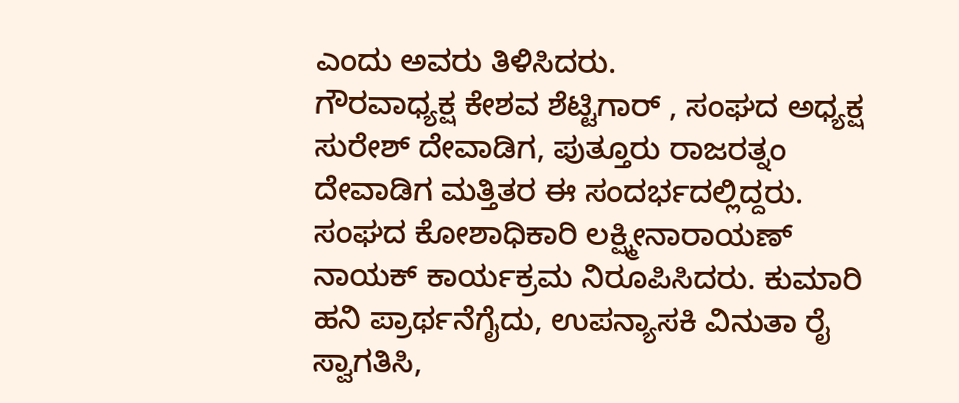ಎಂದು ಅವರು ತಿಳಿಸಿದರು.
ಗೌರವಾಧ್ಯಕ್ಷ ಕೇಶವ ಶೆಟ್ಟಿಗಾರ್ , ಸಂಘದ ಅಧ್ಯಕ್ಷ ಸುರೇಶ್ ದೇವಾಡಿಗ, ಪುತ್ತೂರು ರಾಜರತ್ನಂ ದೇವಾಡಿಗ ಮತ್ತಿತರ ಈ ಸಂದರ್ಭದಲ್ಲಿದ್ದರು.
ಸಂಘದ ಕೋಶಾಧಿಕಾರಿ ಲಕ್ಷ್ಮೀನಾರಾಯಣ್ ನಾಯಕ್ ಕಾರ್ಯಕ್ರಮ ನಿರೂಪಿಸಿದರು. ಕುಮಾರಿ ಹನಿ ಪ್ರಾರ್ಥನೆಗೈದು, ಉಪನ್ಯಾಸಕಿ ವಿನುತಾ ರೈ ಸ್ವಾಗತಿಸಿ,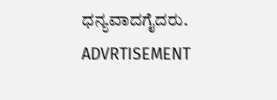ಧನ್ಯವಾದಗೈದರು.
ADVRTISEMENT